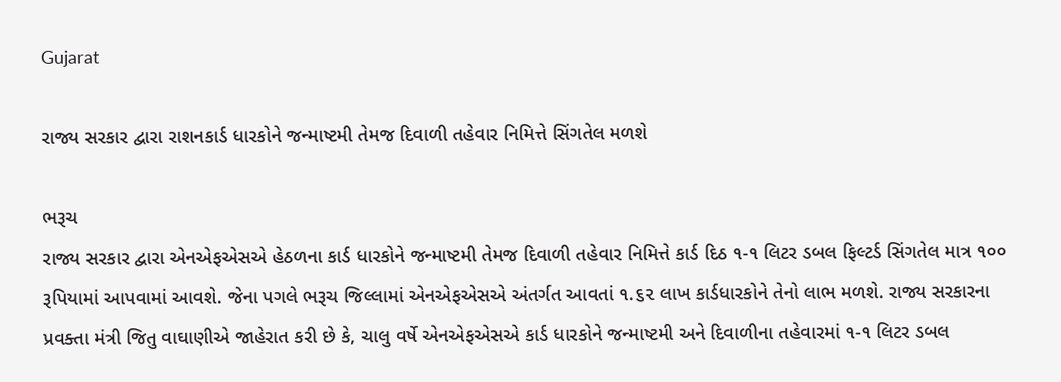Gujarat

રાજ્ય સરકાર દ્વારા રાશનકાર્ડ ધારકોને જન્માષ્ટમી તેમજ દિવાળી તહેવાર નિમિત્તે સિંગતેલ મળશે

ભરૂચ
રાજ્ય સરકાર દ્વારા એનએફએસએ હેઠળના કાર્ડ ધારકોને જન્માષ્ટમી તેમજ દિવાળી તહેવાર નિમિત્તે કાર્ડ દિઠ ૧-૧ લિટર ડબલ ફિલ્ટર્ડ સિંગતેલ માત્ર ૧૦૦ રૂપિયામાં આપવામાં આવશે. જેના પગલે ભરૂચ જિલ્લામાં એનએફએસએ અંતર્ગત આવતાં ૧.૬૨ લાખ કાર્ડધારકોને તેનો લાભ મળશે. રાજ્ય સરકારના પ્રવક્તા મંત્રી જિતુ વાઘાણીએ જાહેરાત કરી છે કે, ચાલુ વર્ષે એનએફએસએ કાર્ડ ધારકોને જન્માષ્ટમી અને દિવાળીના તહેવારમાં ૧-૧ લિટર ડબલ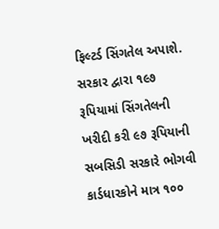ફિલ્ટર્ડ સિંગતેલ અપાશે. સરકાર દ્વારા ૧૯૭ રૂપિયામાં સિંગતેલની ખરીદી કરી ૯૭ રૂપિયાની સબસિડી સરકારે ભોગવી કાર્ડધારકોને માત્ર ૧૦૦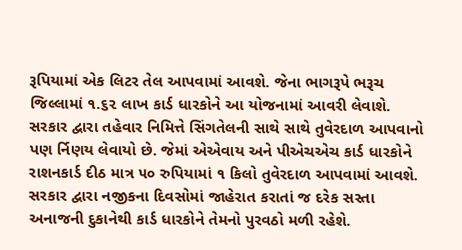રૂપિયામાં એક લિટર તેલ આપવામાં આવશે. જેના ભાગરૂપે ભરૂચ જિલ્લામાં ૧.૬૨ લાખ કાર્ડ ધારકોને આ યોજનામાં આવરી લેવાશે. સરકાર દ્વારા તહેવાર નિમિત્તે સિંગતેલની સાથે સાથે તુવેરદાળ આપવાનો પણ ર્નિણય લેવાયો છે. જેમાં એએવાય અને પીએચએચ કાર્ડ ધારકોને રાશનકાર્ડ દીઠ માત્ર ૫૦ રુપિયામાં ૧ કિલો તુવેરદાળ આપવામાં આવશે. સરકાર દ્વારા નજીકના દિવસોમાં જાહેરાત કરાતાં જ દરેક સસ્તા અનાજની દુકાનેથી કાર્ડ ધારકોને તેમનો પુરવઠો મળી રહેશે.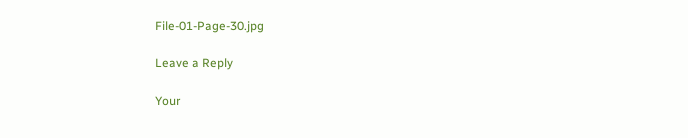File-01-Page-30.jpg

Leave a Reply

Your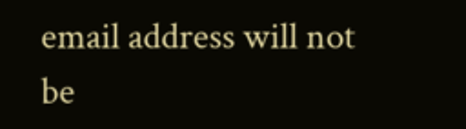email address will not be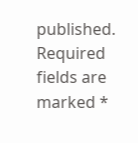published. Required fields are marked *